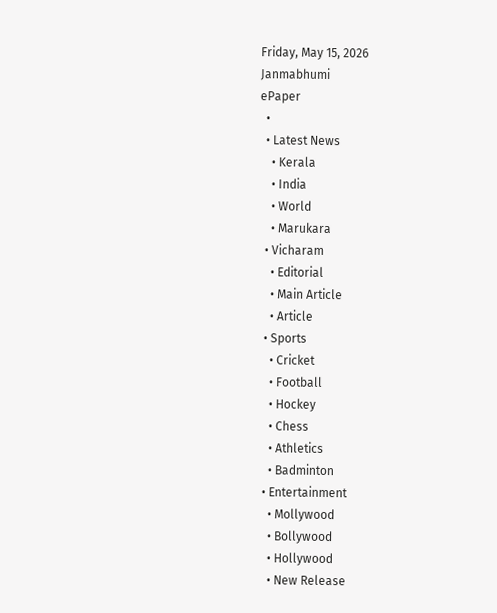Friday, May 15, 2026
Janmabhumi
ePaper
  •
  • Latest News
    • Kerala
    • India
    • World
    • Marukara
  • Vicharam
    • Editorial
    • Main Article
    • Article
  • Sports
    • Cricket
    • Football
    • Hockey
    • Chess
    • Athletics
    • Badminton
  • Entertainment
    • Mollywood
    • Bollywood
    • Hollywood
    • New Release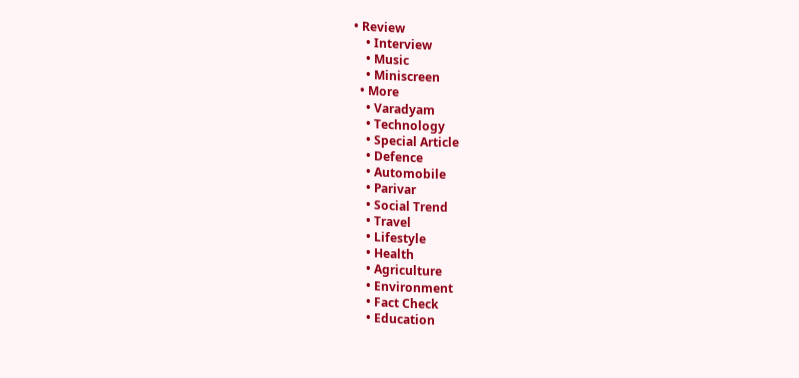• Review
    • Interview
    • Music
    • Miniscreen
  • More
    • Varadyam
    • Technology
    • Special Article
    • Defence
    • Automobile
    • Parivar
    • Social Trend
    • Travel
    • Lifestyle
    • Health
    • Agriculture
    • Environment
    • Fact Check
    • Education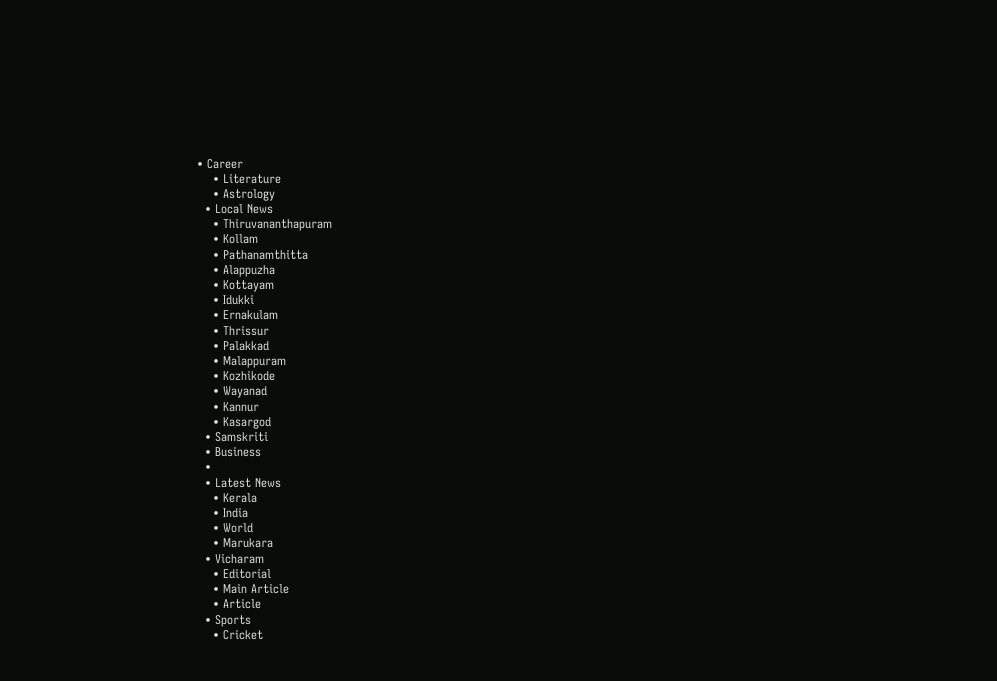• Career
    • Literature
    • Astrology
  • Local News
    • Thiruvananthapuram
    • Kollam
    • Pathanamthitta
    • Alappuzha
    • Kottayam
    • Idukki
    • Ernakulam
    • Thrissur
    • Palakkad
    • Malappuram
    • Kozhikode
    • Wayanad
    • Kannur
    • Kasargod
  • Samskriti
  • Business
  •
  • Latest News
    • Kerala
    • India
    • World
    • Marukara
  • Vicharam
    • Editorial
    • Main Article
    • Article
  • Sports
    • Cricket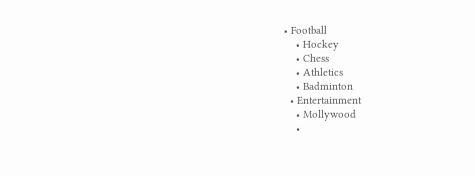• Football
    • Hockey
    • Chess
    • Athletics
    • Badminton
  • Entertainment
    • Mollywood
    •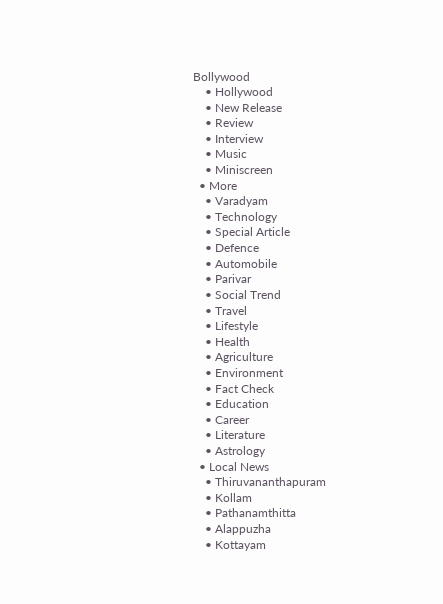Bollywood
    • Hollywood
    • New Release
    • Review
    • Interview
    • Music
    • Miniscreen
  • More
    • Varadyam
    • Technology
    • Special Article
    • Defence
    • Automobile
    • Parivar
    • Social Trend
    • Travel
    • Lifestyle
    • Health
    • Agriculture
    • Environment
    • Fact Check
    • Education
    • Career
    • Literature
    • Astrology
  • Local News
    • Thiruvananthapuram
    • Kollam
    • Pathanamthitta
    • Alappuzha
    • Kottayam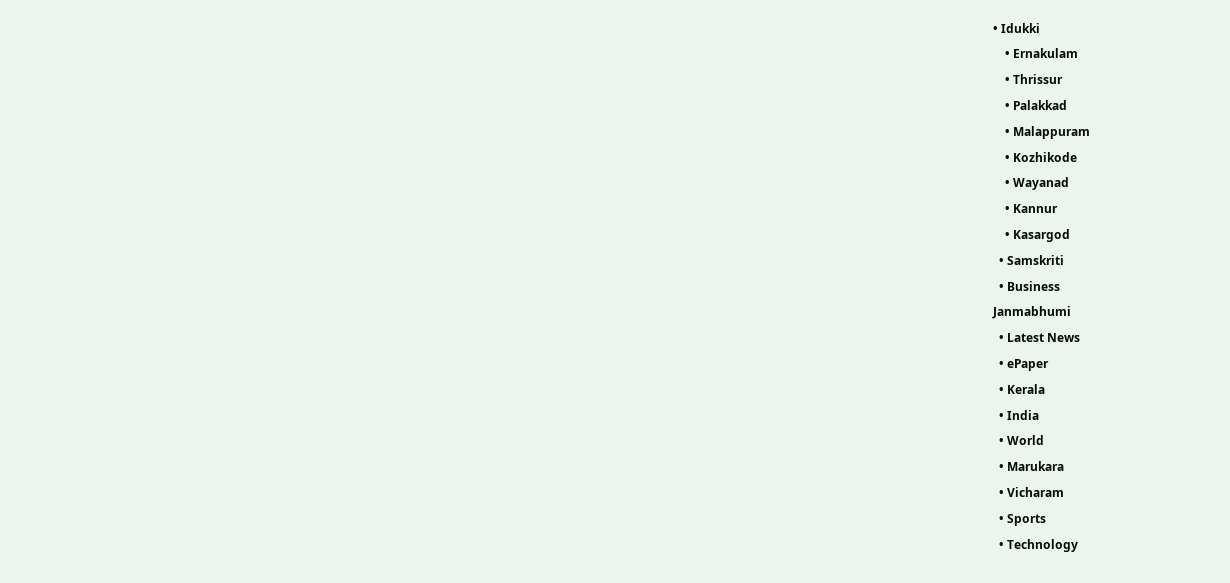• Idukki
    • Ernakulam
    • Thrissur
    • Palakkad
    • Malappuram
    • Kozhikode
    • Wayanad
    • Kannur
    • Kasargod
  • Samskriti
  • Business
Janmabhumi
  • Latest News
  • ePaper
  • Kerala
  • India
  • World
  • Marukara
  • Vicharam
  • Sports
  • Technology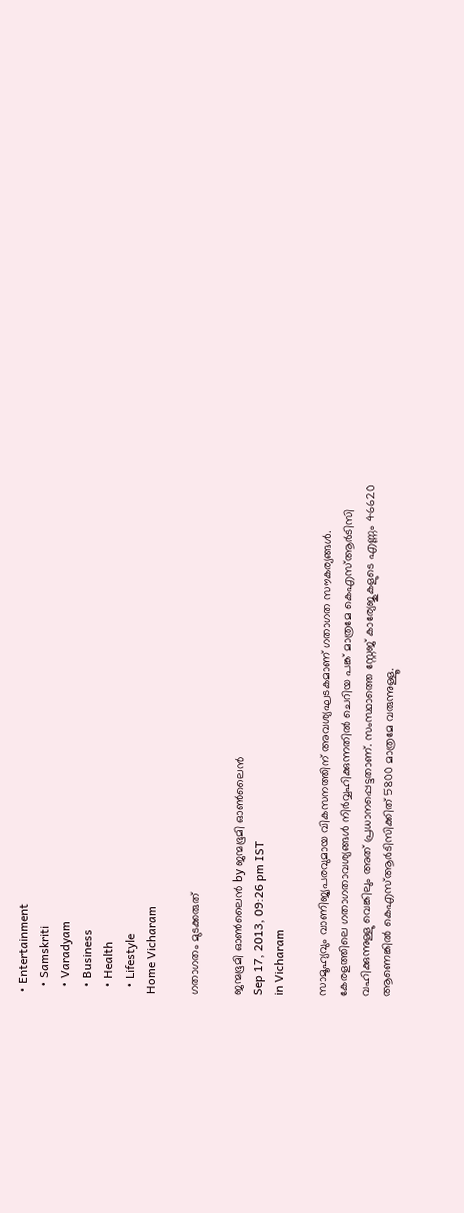• Entertainment
  • Samskriti
  • Varadyam
  • Business
  • Health
  • Lifestyle
Home Vicharam

ഗതാഗതം മുടക്കരുത്

ജന്മഭൂമി ഓണ്‍ലൈന്‍ by ജന്മഭൂമി ഓണ്‍ലൈന്‍
Sep 17, 2013, 09:26 pm IST
in Vicharam

സാമൂഹ്യവും വാണിജ്യപരവുമായ വികസനത്തിന് അവശ്യഘടകമാണ് ഗതാഗത സൗകര്യങ്ങള്‍. കേരളത്തിലെ ഗതാഗതാവശ്യങ്ങള്‍ നിര്‍വ്വഹിക്കുന്നതില്‍ ചെറിയ പങ്ക് മാത്രമേ കെഎസ്ആര്‍ടിസി വഹിക്കുന്നുള്ളു വെങ്കിലും അത് പ്രധാനപ്പെട്ടതാണ്. സംസ്ഥാത്തെ സ്റ്റേജ് കാര്യേജുകളുടെ എണ്ണം 46620 ആണെങ്കില്‍ കെഎസ്ആര്‍ടിസിക്കിത് 5800 മാത്രമേ വരുന്നുള്ളൂ.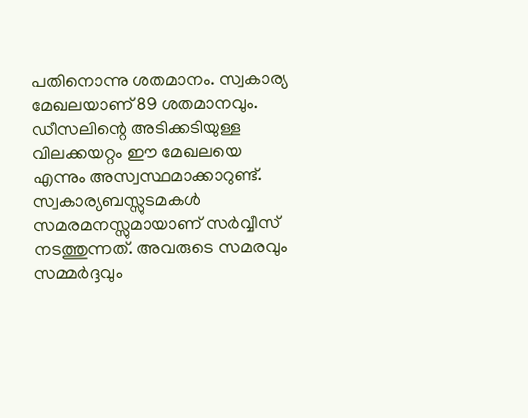പതിനൊന്നു ശതമാനം. സ്വകാര്യ മേഖലയാണ് 89 ശതമാനവും. ഡീസലിന്റെ അടിക്കടിയുള്ള വിലക്കയറ്റം ഈ മേഖലയെ എന്നും അസ്വസ്ഥമാക്കാറുണ്ട്. സ്വകാര്യബസ്സുടമകള്‍ സമരമനസ്സുമായാണ് സര്‍വ്വീസ് നടത്തുന്നത്. അവരുടെ സമരവും സമ്മര്‍ദ്ദവും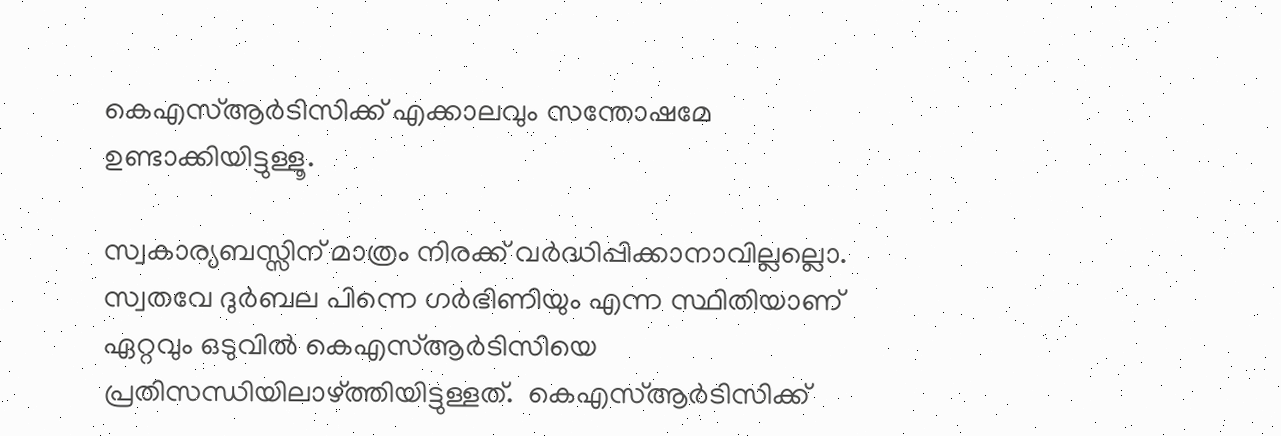കെഎസ്ആര്‍ടിസിക്ക് എക്കാലവും സന്തോഷമേ ഉണ്ടാക്കിയിട്ടുള്ളൂ.

സ്വകാര്യബസ്സിന് മാത്രം നിരക്ക് വര്‍ദ്ധിപ്പിക്കാനാവില്ലല്ലൊ. സ്വതവേ ദുര്‍ബല പിന്നെ ഗര്‍ഭിണിയും എന്ന സ്ഥിതിയാണ് ഏറ്റവും ഒടുവില്‍ കെഎസ്ആര്‍ടിസിയെ പ്രതിസന്ധിയിലാഴ്‌ത്തിയിട്ടുള്ളത്.  കെഎസ്ആര്‍ടിസിക്ക്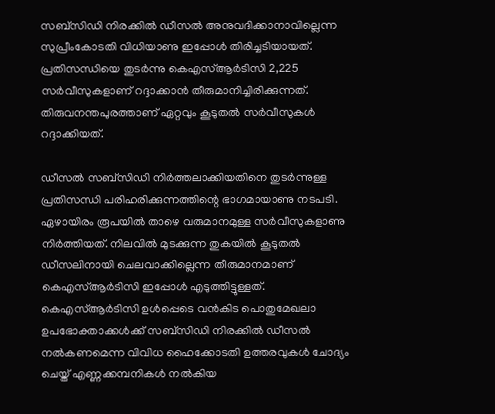സബ്‌സിഡി നിരക്കില്‍ ഡീസല്‍ അനുവദിക്കാനാവില്ലെന്ന സുപ്രീംകോടതി വിധിയാണു ഇപ്പോള്‍ തിരിച്ചടിയായത്. പ്രതിസന്ധിയെ തുടര്‍ന്നു കെഎസ്ആര്‍ടിസി 2,225 സര്‍വീസുകളാണ് റദ്ദാക്കാന്‍ തീരുമാനിച്ചിരിക്കുന്നത്. തിരുവനന്തപുരത്താണ് ഏറ്റവും കൂടുതല്‍ സര്‍വീസുകള്‍ റദ്ദാക്കിയത്.

ഡീസല്‍ സബ്‌സിഡി നിര്‍ത്തലാക്കിയതിനെ തുടര്‍ന്നുള്ള പ്രതിസന്ധി പരിഹരിക്കുന്നത്തിന്റെ ഭാഗമായാണു നടപടി.  ഏഴായിരം രൂപയില്‍ താഴെ വരുമാനമുള്ള സര്‍വീസുകളാണു   നിര്‍ത്തിയത്. നിലവില്‍ മുടക്കുന്ന തുകയില്‍ കൂടുതല്‍ ഡീസലിനായി ചെലവാക്കില്ലെന്ന തീരുമാനമാണ് കെഎസ്ആര്‍ടിസി ഇപ്പോള്‍ എടുത്തിട്ടുള്ളത്.  കെഎസ്ആര്‍ടിസി ഉള്‍പ്പെടെ വന്‍കിട പൊതുമേഖലാ ഉപഭോക്താക്കള്‍ക്ക് സബ്‌സിഡി നിരക്കില്‍ ഡീസല്‍ നല്‍കണമെന്ന വിവിധ ഹൈക്കോടതി ഉത്തരവുകള്‍ ചോദ്യം ചെയ്ത് എണ്ണക്കമ്പനികള്‍ നല്‍കിയ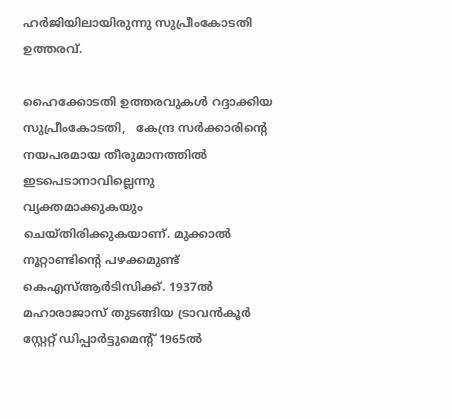ഹര്‍ജിയിലായിരുന്നു സുപ്രീംകോടതി ഉത്തരവ്.

ഹൈക്കോടതി ഉത്തരവുകള്‍ റദ്ദാക്കിയ സുപ്രീംകോടതി,   കേന്ദ്ര സര്‍ക്കാരിന്റെ നയപരമായ തീരുമാനത്തില്‍ ഇടപെടാനാവില്ലെന്നു വ്യക്തമാക്കുകയും ചെയ്തിരിക്കുകയാണ്. മുക്കാല്‍ നൂറ്റാണ്ടിന്റെ പഴക്കമുണ്ട് കെഎസ്ആര്‍ടിസിക്ക്. 1937ല്‍ മഹാരാജാസ് തുടങ്ങിയ ട്രാവന്‍കൂര്‍ സ്റ്റേറ്റ് ഡിപ്പാര്‍ട്ടുമെന്റ് 1965ല്‍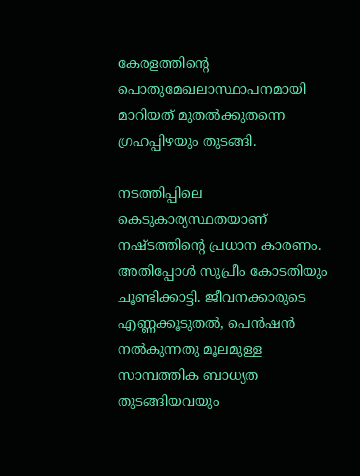കേരളത്തിന്റെ പൊതുമേഖലാസ്ഥാപനമായി മാറിയത് മുതല്‍ക്കുതന്നെ ഗ്രഹപ്പിഴയും തുടങ്ങി.

നടത്തിപ്പിലെ കെടുകാര്യസ്ഥതയാണ്  നഷ്ടത്തിന്റെ പ്രധാന കാരണം. അതിപ്പോള്‍ സുപ്രീം കോടതിയും ചൂണ്ടിക്കാട്ടി. ജീവനക്കാരുടെ എണ്ണക്കൂടുതല്‍, പെന്‍ഷന്‍ നല്‍കുന്നതു മൂലമുള്ള സാമ്പത്തിക ബാധ്യത തുടങ്ങിയവയും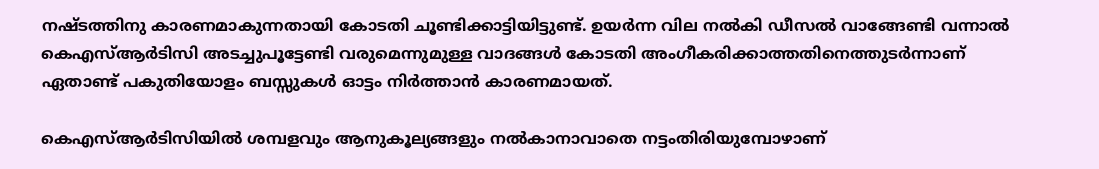നഷ്ടത്തിനു കാരണമാകുന്നതായി കോടതി ചൂണ്ടിക്കാട്ടിയിട്ടുണ്ട്. ഉയര്‍ന്ന വില നല്‍കി ഡീസല്‍ വാങ്ങേണ്ടി വന്നാല്‍ കെഎസ്ആര്‍ടിസി അടച്ചുപൂട്ടേണ്ടി വരുമെന്നുമുള്ള വാദങ്ങള്‍ കോടതി അംഗീകരിക്കാത്തതിനെത്തുടര്‍ന്നാണ് ഏതാണ്ട് പകുതിയോളം ബസ്സുകള്‍ ഓട്ടം നിര്‍ത്താന്‍ കാരണമായത്.

കെഎസ്ആര്‍ടിസിയില്‍ ശമ്പളവും ആനുകൂല്യങ്ങളും നല്‍കാനാവാതെ നട്ടംതിരിയുമ്പോഴാണ്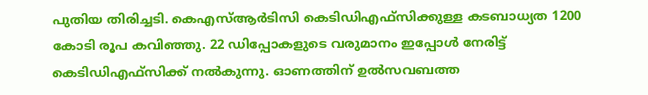പുതിയ തിരിച്ചടി. കെഎസ്ആര്‍ടിസി കെടിഡിഎഫ്‌സിക്കുള്ള കടബാധ്യത 1200 കോടി രൂപ കവിഞ്ഞു. 22 ഡിപ്പോകളുടെ വരുമാനം ഇപ്പോള്‍ നേരിട്ട് കെടിഡിഎഫ്‌സിക്ക് നല്‍കുന്നു. ഓണത്തിന് ഉല്‍സവബത്ത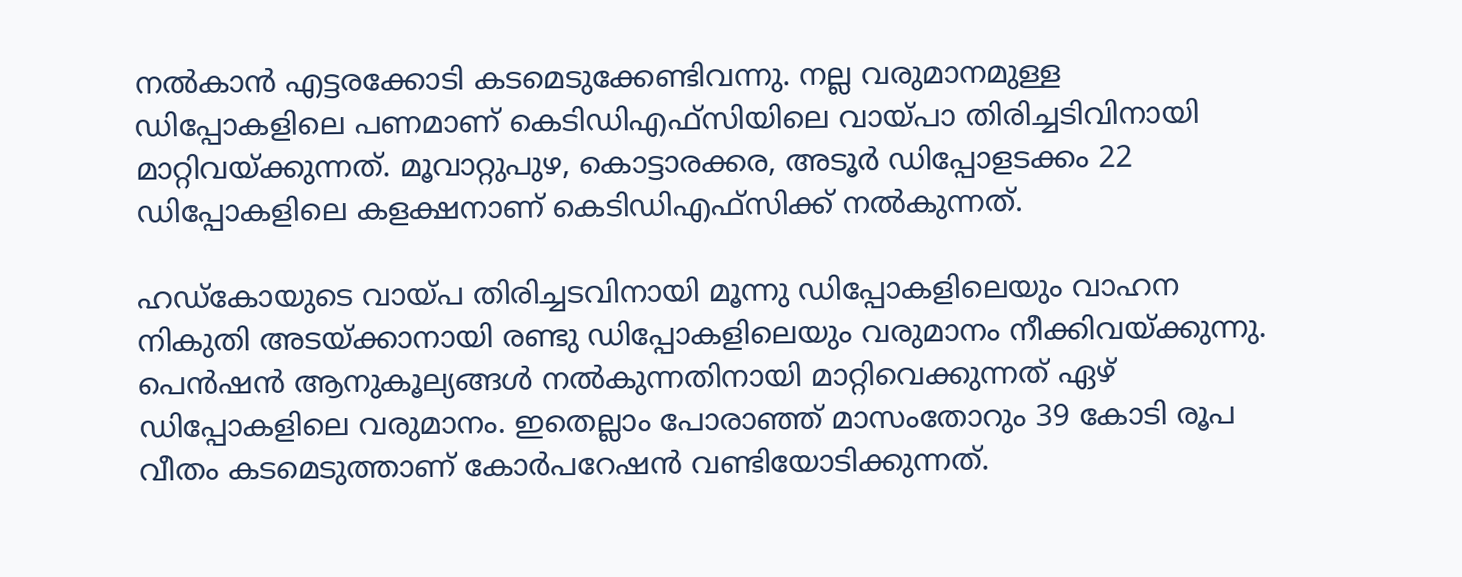നല്‍കാന്‍ എട്ടരക്കോടി കടമെടുക്കേണ്ടിവന്നു. നല്ല വരുമാനമുള്ള ഡിപ്പോകളിലെ പണമാണ് കെടിഡിഎഫ്‌സിയിലെ വായ്‌പാ തിരിച്ചടിവിനായി മാറ്റിവയ്‌ക്കുന്നത്. മൂവാറ്റുപുഴ, കൊട്ടാരക്കര, അടൂര്‍ ഡിപ്പോളടക്കം 22 ഡിപ്പോകളിലെ കളക്ഷനാണ് കെടിഡിഎഫ്‌സിക്ക് നല്‍കുന്നത്.

ഹഡ്‌കോയുടെ വായ്‌പ തിരിച്ചടവിനായി മൂന്നു ഡിപ്പോകളിലെയും വാഹന നികുതി അടയ്‌ക്കാനായി രണ്ടു ഡിപ്പോകളിലെയും വരുമാനം നീക്കിവയ്‌ക്കുന്നു. പെന്‍ഷന്‍ ആനുകൂല്യങ്ങള്‍ നല്‍കുന്നതിനായി മാറ്റിവെക്കുന്നത് ഏഴ് ഡിപ്പോകളിലെ വരുമാനം. ഇതെല്ലാം പോരാഞ്ഞ് മാസംതോറും 39 കോടി രൂപ വീതം കടമെടുത്താണ് കോര്‍പറേഷന്‍ വണ്ടിയോടിക്കുന്നത്.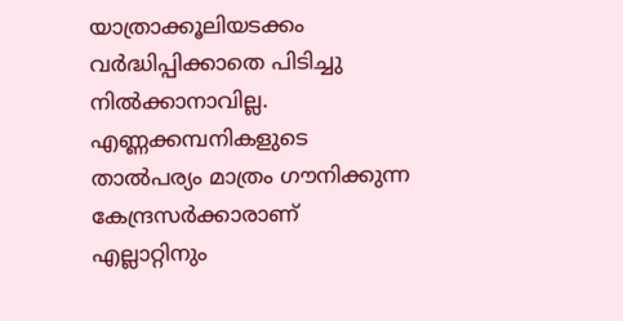യാത്രാക്കൂലിയടക്കം വര്‍ദ്ധിപ്പിക്കാതെ പിടിച്ചു നില്‍ക്കാനാവില്ല. എണ്ണക്കമ്പനികളുടെ താല്‍പര്യം മാത്രം ഗൗനിക്കുന്ന കേന്ദ്രസര്‍ക്കാരാണ് എല്ലാറ്റിനും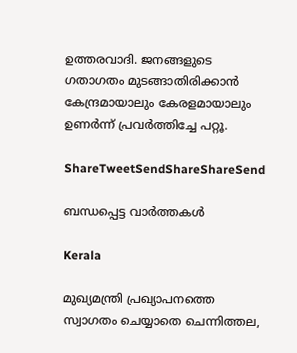ഉത്തരവാദി. ജനങ്ങളുടെ ഗതാഗതം മുടങ്ങാതിരിക്കാന്‍ കേന്ദ്രമായാലും കേരളമായാലും ഉണര്‍ന്ന് പ്രവര്‍ത്തിച്ചേ പറ്റൂ.

ShareTweetSendShareShareSend

ബന്ധപ്പെട്ട വാര്‍ത്തകള്‍

Kerala

മുഖ്യമന്ത്രി പ്രഖ്യാപനത്തെ സ്വാഗതം ചെയ്യാതെ ചെന്നിത്തല,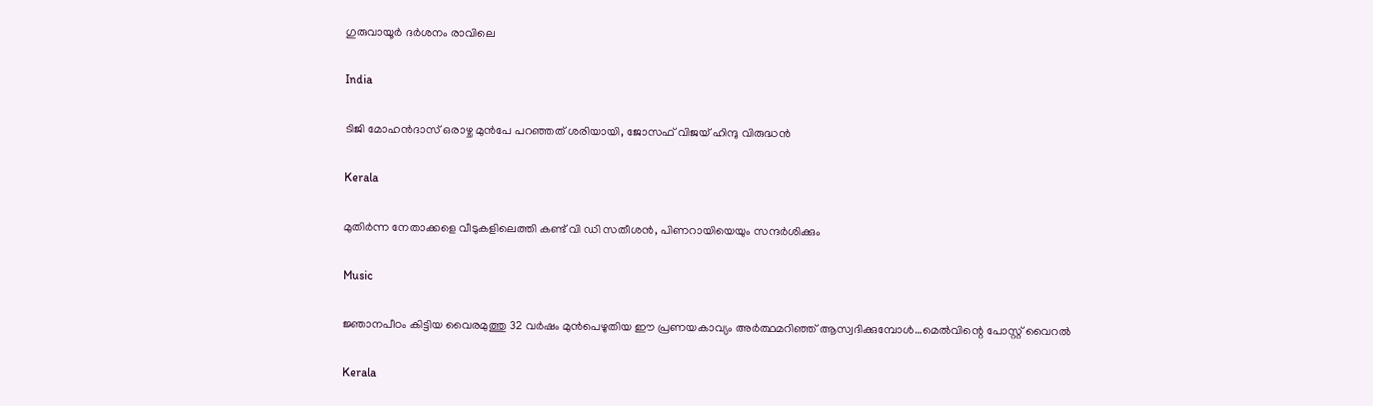ഗുരുവായൂര്‍ ദര്‍ശനം രാവിലെ

India

ടിജി മോഹന്‍ദാസ് ഒരാഴ്ച മുന്‍പേ പറഞ്ഞത് ശരിയായി, ജോസഫ് വിജയ് ഹിന്ദു വിരുദ്ധന്‍

Kerala

മുതിര്‍ന്ന നേതാക്കളെ വീടുകളിലെത്തി കണ്ട് വി ഡി സതീശന്‍, പിണറായിയെയും സന്ദര്‍ശിക്കും

Music

ജ്ഞാനപീഠം കിട്ടിയ വൈരമുത്തു 32 വര്‍ഷം മുന്‍പെഴുതിയ ഈ പ്രണയകാവ്യം അര്‍ത്ഥമറിഞ്ഞ് ആസ്വദിക്കുമ്പോള്‍…മെല്‍വിന്റെ പോസ്റ്റ് വൈറല്‍

Kerala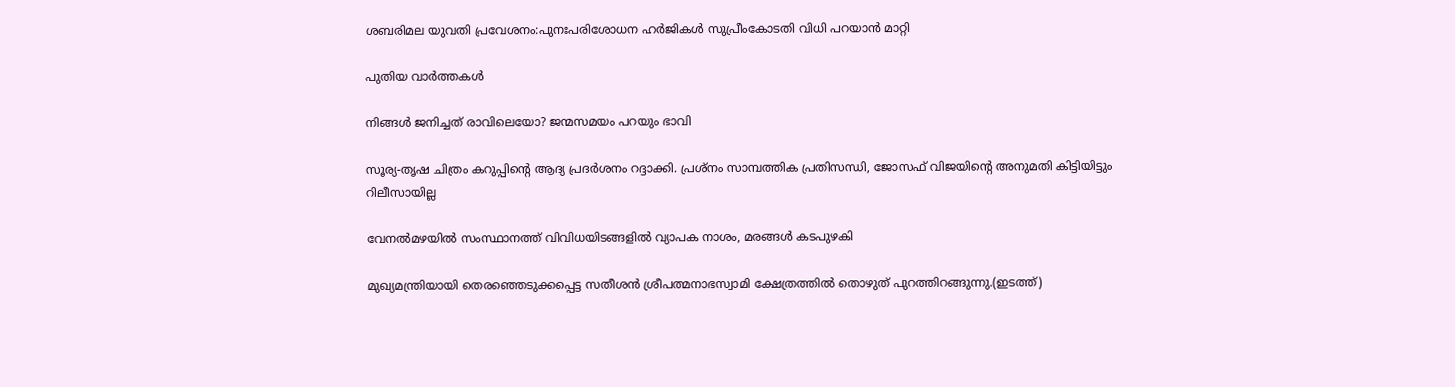ശബരിമല യുവതി പ്രവേശനം:പുനഃപരിശോധന ഹര്‍ജികള്‍ സുപ്രീംകോടതി വിധി പറയാന്‍ മാറ്റി

പുതിയ വാര്‍ത്തകള്‍

നിങ്ങൾ ജനിച്ചത് രാവിലെയോ? ജന്മസമയം പറയും ഭാവി

സൂര്യ-തൃഷ ചിത്രം കറുപ്പിന്റെ ആദ്യ പ്രദർശനം റദ്ദാക്കി. പ്രശ്നം സാമ്പത്തിക പ്രതിസന്ധി, ജോസഫ് വിജയിന്റെ അനുമതി കിട്ടിയിട്ടും റിലീസായില്ല

വേനല്‍മഴയില്‍ സംസ്ഥാനത്ത് വിവിധയിടങ്ങളില്‍ വ്യാപക നാശം, മരങ്ങള്‍ കടപുഴകി

മുഖ്യമന്ത്രിയായി തെരഞ്ഞെടുക്കപ്പെട്ട സതീശന്‍ ശ്രീപത്മനാഭസ്വാമി ക്ഷേത്രത്തില്‍ തൊഴുത് പുറത്തിറങ്ങുന്നു.(ഇടത്ത്)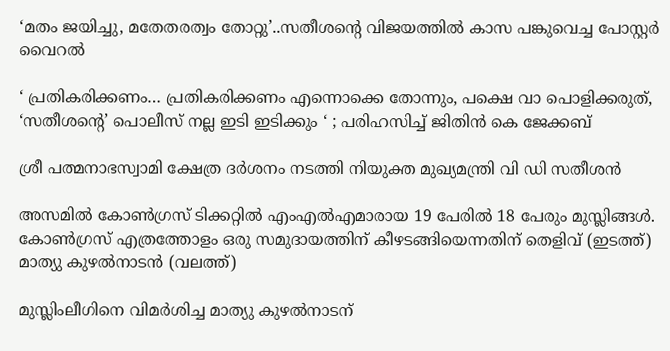‘മതം ജയിച്ചു, മതേതരത്വം തോറ്റു’..സതീശന്റെ വിജയത്തില്‍ കാസ പങ്കുവെച്ച പോസ്റ്റര്‍ വൈറല്‍

‘ പ്രതികരിക്കണം… പ്രതികരിക്കണം എന്നൊക്കെ തോന്നും, പക്ഷെ വാ പൊളിക്കരുത്, ‘സതീശന്റെ’ പൊലീസ് നല്ല ഇടി ഇടിക്കും ‘ ; പരിഹസിച്ച് ജിതിൻ കെ ജേക്കബ്

ശ്രീ പത്മനാഭസ്വാമി ക്ഷേത്ര ദര്‍ശനം നടത്തി നിയുക്ത മുഖ്യമന്ത്രി വി ഡി സതീശന്‍

അസമില്‍ കോണ്‍ഗ്രസ് ടിക്കറ്റില്‍ എംഎല്‍എമാരായ 19 പേരില്‍ 18 പേരും മുസ്ലിങ്ങള്‍. കോണ്‍ഗ്രസ് എത്രത്തോളം ഒരു സമുദായത്തിന് കീഴടങ്ങിയെന്നതിന് തെളിവ് (ഇടത്ത്) മാത്യു കുഴല്‍നാടന്‍ (വലത്ത്)

മുസ്ലിംലീഗിനെ വിമര്‍ശിച്ച മാത്യു കുഴല്‍നാടന്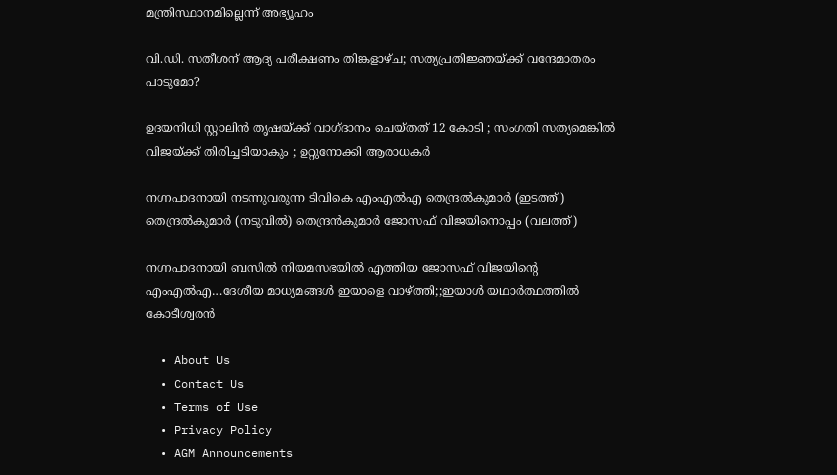മന്ത്രിസ്ഥാനമില്ലെന്ന് അഭ്യൂഹം

വി.ഡി. സതീശന് ആദ്യ പരീക്ഷണം തിങ്കളാഴ്ച; സത്യപ്രതിജ്ഞയ്‌ക്ക് വന്ദേമാതരം പാടുമോ?

ഉദയനിധി സ്റ്റാലിൻ തൃഷയ്‌ക്ക് വാഗ്ദാനം ചെയ്തത് 12 കോടി ; സംഗതി സത്യമെങ്കിൽ വിജയ്‌ക്ക് തിരിച്ചടിയാകും ; ഉറ്റുനോക്കി ആരാധകർ

നഗ്നപാദനായി നടന്നുവരുന്ന ടിവികെ എംഎല്‍എ തെന്ദ്രല്‍കുമാര്‍ (ഇടത്ത്) തെന്ദ്രല്‍കുമാര്‍ (നടുവില്‍) തെന്ദ്രന്‍കുമാര്‍ ജോസഫ് വിജയിനൊപ്പം (വലത്ത്)

നഗ്നപാദനായി ബസില്‍ നിയമസഭയില്‍ എത്തിയ ജോസഫ് വിജയിന്റെ എംഎല്‍എ…ദേശീയ മാധ്യമങ്ങള്‍ ഇയാളെ വാഴ്‌ത്തി;;ഇയാള്‍ യഥാര്‍ത്ഥത്തില്‍ കോടീശ്വരന്‍

  • About Us
  • Contact Us
  • Terms of Use
  • Privacy Policy
  • AGM Announcements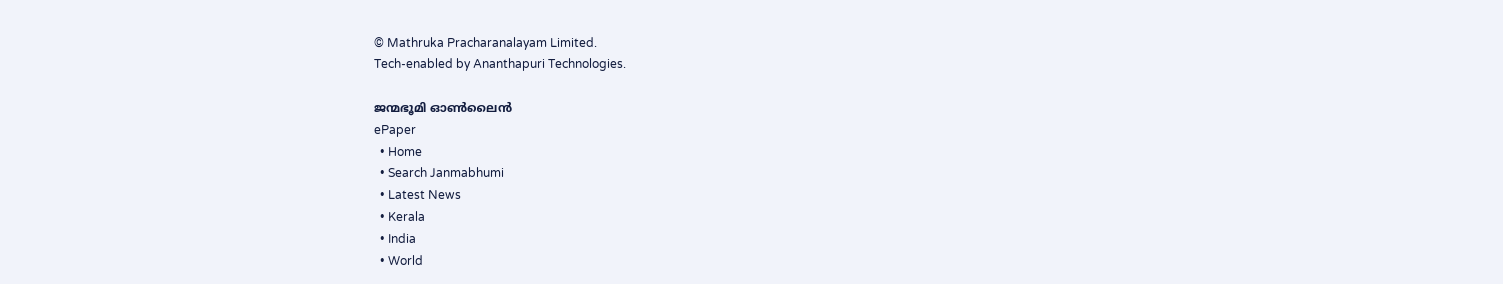© Mathruka Pracharanalayam Limited.
Tech-enabled by Ananthapuri Technologies.

ജന്മഭൂമി ഓണ്‍ലൈന്‍
ePaper
  • Home
  • Search Janmabhumi
  • Latest News
  • Kerala
  • India
  • World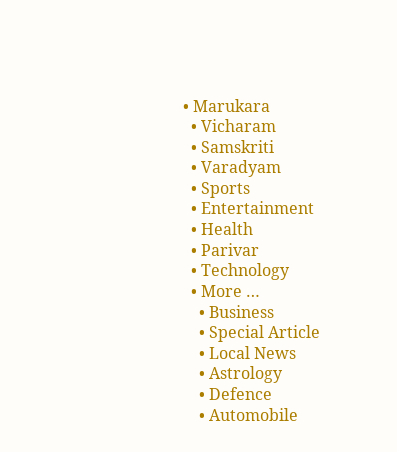• Marukara
  • Vicharam
  • Samskriti
  • Varadyam
  • Sports
  • Entertainment
  • Health
  • Parivar
  • Technology
  • More …
    • Business
    • Special Article
    • Local News
    • Astrology
    • Defence
    • Automobile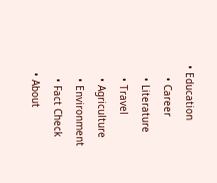• Education
    • Career
    • Literature
    • Travel
    • Agriculture
    • Environment
    • Fact Check
  • About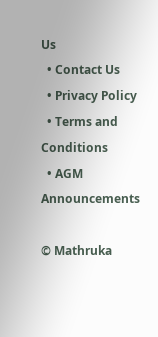Us
  • Contact Us
  • Privacy Policy
  • Terms and Conditions
  • AGM Announcements

© Mathruka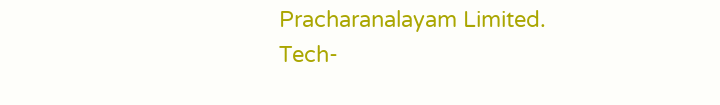Pracharanalayam Limited.
Tech-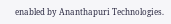enabled by Ananthapuri Technologies.